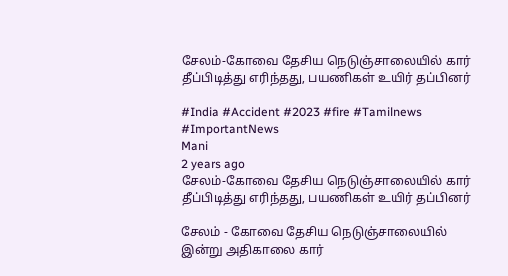சேலம்-கோவை தேசிய நெடுஞ்சாலையில் கார் தீப்பிடித்து எரிந்தது, பயணிகள் உயிர் தப்பினர்

#India #Accident #2023 #fire #Tamilnews #ImportantNews
Mani
2 years ago
சேலம்-கோவை தேசிய நெடுஞ்சாலையில் கார் தீப்பிடித்து எரிந்தது, பயணிகள் உயிர் தப்பினர்

சேலம் - கோவை தேசிய நெடுஞ்சாலையில் இன்று அதிகாலை கார்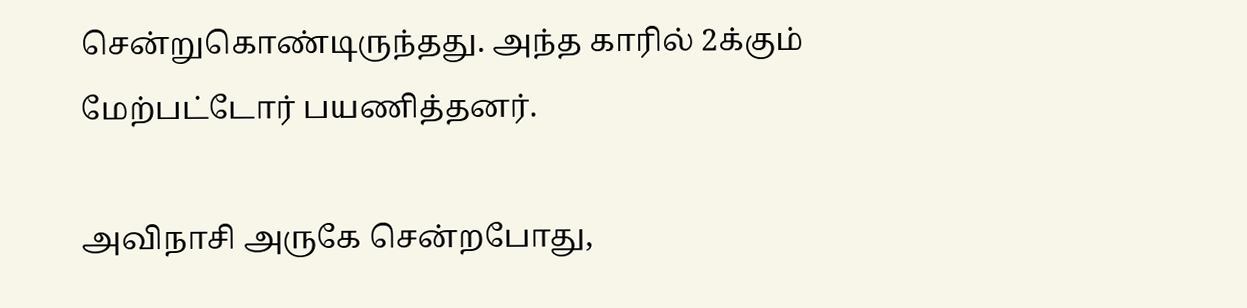சென்றுகொண்டிருந்தது. அந்த காரில் 2க்கும் மேற்பட்டோர் பயணித்தனர்.

அவிநாசி அருகே சென்றபோது,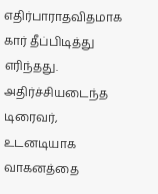எதிர்பாராதவிதமாக கார் தீப்பிடித்து எரிந்தது. அதிர்ச்சியடைந்த டிரைவர், உடனடியாக வாகனத்தை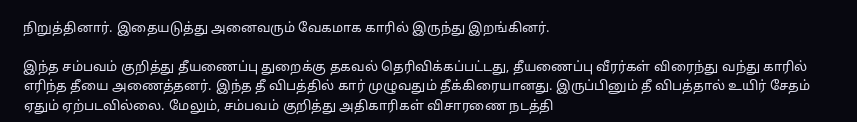நிறுத்தினார். இதையடுத்து அனைவரும் வேகமாக காரில் இருந்து இறங்கினர்.

இந்த சம்பவம் குறித்து தீயணைப்பு துறைக்கு தகவல் தெரிவிக்கப்பட்டது, தீயணைப்பு வீரர்கள் விரைந்து வந்து காரில் எரிந்த தீயை அணைத்தனர். இந்த தீ விபத்தில் கார் முழுவதும் தீக்கிரையானது. இருப்பினும் தீ விபத்தால் உயிர் சேதம் ஏதும் ஏற்படவில்லை. மேலும், சம்பவம் குறித்து அதிகாரிகள் விசாரணை நடத்தி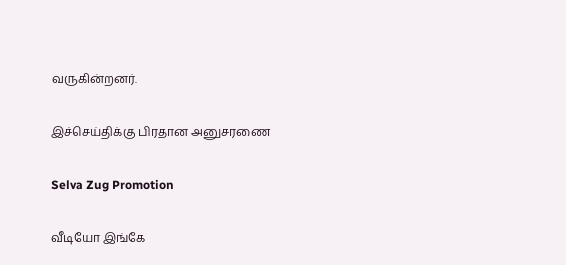வருகின்றனர்.

இச்செய்திக்கு பிரதான அனுசரணை

Selva Zug Promotion

வீடியோ இங்கே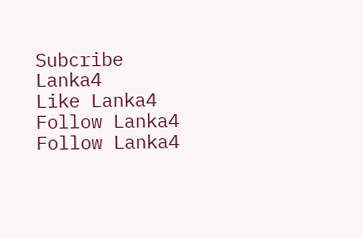Subcribe Lanka4
Like Lanka4
Follow Lanka4
Follow Lanka4